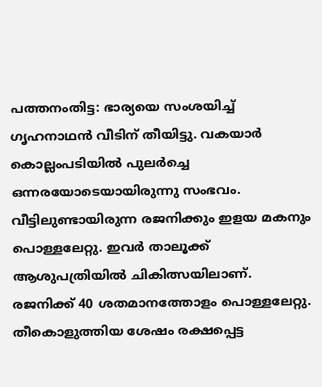പത്തനംതിട്ട: ഭാര്യയെ സംശയിച്ച് ഗൃഹനാഥൻ വീടിന് തീയിട്ടു. വകയാർ കൊല്ലംപടിയിൽ പുലർച്ചെ ഒന്നരയോടെയായിരുന്നു സംഭവം. വീട്ടിലുണ്ടായിരുന്ന രജനിക്കും ഇളയ മകനും പൊള്ളലേറ്റു. ഇവർ താലൂക്ക് ആശുപത്രിയിൽ ചികിത്സയിലാണ്. രജനിക്ക് 40 ശതമാനത്തോളം പൊള്ളലേറ്റു. തീകൊളുത്തിയ ശേഷം രക്ഷപ്പെട്ട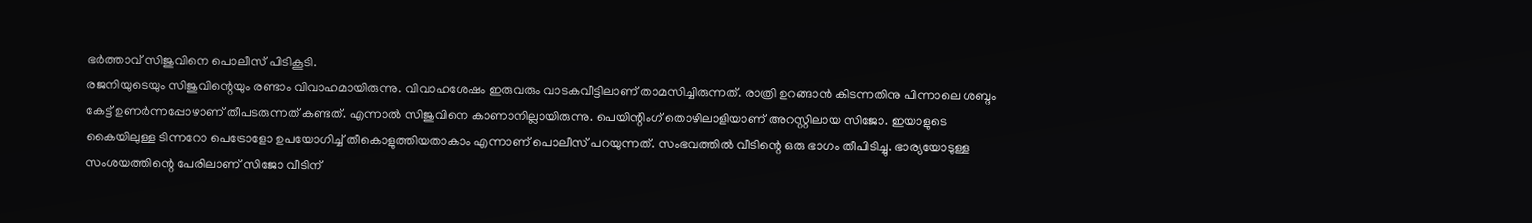ഭർത്താവ് സിജുവിനെ പൊലീസ് പിടികൂടി.
രജനിയുടെയും സിജുവിന്റെയും രണ്ടാം വിവാഹമായിരുന്നു. വിവാഹശേഷം ഇരുവരും വാടകവീട്ടിലാണ് താമസിച്ചിരുന്നത്. രാത്രി ഉറങ്ങാൻ കിടന്നതിനു പിന്നാലെ ശബ്ദം കേട്ട് ഉണർന്നപ്പോഴാണ് തീപടരുന്നത് കണ്ടത്. എന്നാൽ സിജുവിനെ കാണാനില്ലായിരുന്നു. പെയിന്റിംഗ് തൊഴിലാളിയാണ് അറസ്റ്റിലായ സിജോ. ഇയാളുടെ കൈയിലുള്ള ടിന്നറോ പെട്രോളോ ഉപയോഗിച്ച് തീകൊളുത്തിയതാകാം എന്നാണ് പൊലീസ് പറയുന്നത്. സംഭവത്തിൽ വീടിന്റെ ഒരു ഭാഗം തീപിടിച്ചു. ഭാര്യയോടുള്ള സംശയത്തിന്റെ പേരിലാണ് സിജോ വീടിന്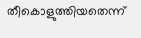തീകൊളുത്തിയതെന്ന്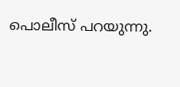പൊലീസ് പറയുന്നു.